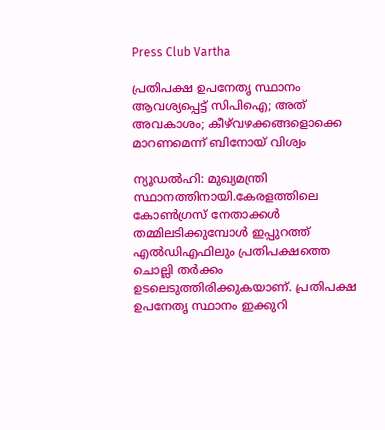Press Club Vartha

പ്രതിപക്ഷ ഉപനേതൃ സ്ഥാനം ആവശ്യപ്പെട്ട് സിപിഐ; അത് അവകാശം; കീഴ്‌വഴക്കങ്ങളൊക്കെ മാറണമെന്ന് ബിനോയ് വിശ്വം

ന്യൂഡല്‍ഹി: മുഖ്യമന്ത്രി സ്ഥാനത്തിനായി.കേരളത്തിലെ കോണ്‍ഗ്രസ് നേതാക്കള്‍ തമ്മിലടിക്കുമ്പോള്‍ ഇപ്പുറത്ത് എല്‍ഡിഎഫിലും പ്രതിപക്ഷത്തെ ചൊല്ലി തര്‍ക്കം ഉടലെടുത്തിരിക്കുകയാണ്. പ്രതിപക്ഷ ഉപനേതൃ സ്ഥാനം ഇക്കുറി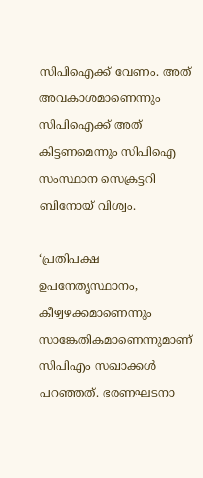സിപിഐക്ക് വേണം. അത് അവകാശമാണെന്നും സിപിഐക്ക് അത് കിട്ടണമെന്നും സിപിഐ സംസ്ഥാന സെക്രട്ടറി ബിനോയ് വിശ്വം.

‘പ്രതിപക്ഷ ഉപനേതൃസ്ഥാനം, കീഴ്വഴക്കമാണെന്നും സാങ്കേതികമാണെന്നുമാണ് സിപിഎം സഖാക്കള്‍ പറഞ്ഞത്. ഭരണഘടനാ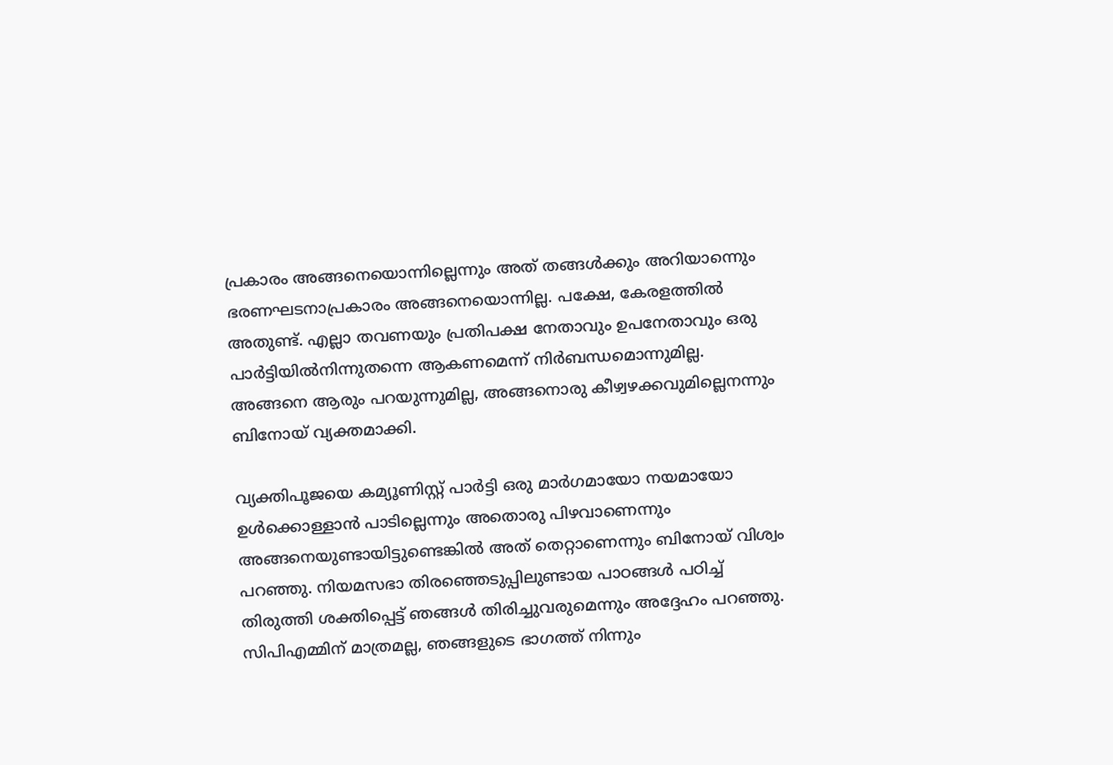പ്രകാരം അങ്ങനെയൊന്നില്ലെന്നും അത് തങ്ങള്‍ക്കും അറിയാന്നെും ഭരണഘടനാപ്രകാരം അങ്ങനെയൊന്നില്ല. പക്ഷേ, കേരളത്തില്‍ അതുണ്ട്. എല്ലാ തവണയും പ്രതിപക്ഷ നേതാവും ഉപനേതാവും ഒരു പാര്‍ട്ടിയില്‍നിന്നുതന്നെ ആകണമെന്ന് നിര്‍ബന്ധമൊന്നുമില്ല. അങ്ങനെ ആരും പറയുന്നുമില്ല, അങ്ങനൊരു കീഴ്വഴക്കവുമില്ലെനന്നും ബിനോയ് വ്യക്തമാക്കി.

വ്യക്തിപൂജയെ കമ്യൂണിസ്റ്റ് പാര്‍ട്ടി ഒരു മാര്‍ഗമായോ നയമായോ ഉള്‍ക്കൊള്ളാന്‍ പാടില്ലെന്നും അതൊരു പിഴവാണെന്നും അങ്ങനെയുണ്ടായിട്ടുണ്ടെങ്കില്‍ അത് തെറ്റാണെന്നും ബിനോയ് വിശ്വം പറഞ്ഞു. നിയമസഭാ തിരഞ്ഞെടുപ്പിലുണ്ടായ പാഠങ്ങള്‍ പഠിച്ച് തിരുത്തി ശക്തിപ്പെട്ട് ഞങ്ങള്‍ തിരിച്ചുവരുമെന്നും അദ്ദേഹം പറഞ്ഞു. സിപിഎമ്മിന് മാത്രമല്ല, ഞങ്ങളുടെ ഭാഗത്ത് നിന്നും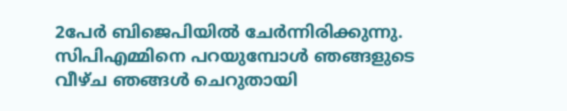2പേര്‍ ബിജെപിയില്‍ ചേര്‍ന്നിരിക്കുന്നു. സിപിഎമ്മിനെ പറയുമ്പോള്‍ ഞങ്ങളുടെ വീഴ്ച ഞങ്ങള്‍ ചെറുതായി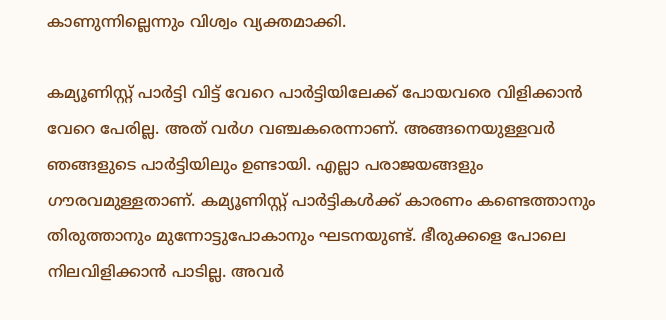കാണുന്നില്ലെന്നും വിശ്വം വ്യക്തമാക്കി.

കമ്യൂണിസ്റ്റ് പാര്‍ട്ടി വിട്ട് വേറെ പാര്‍ട്ടിയിലേക്ക് പോയവരെ വിളിക്കാന്‍ വേറെ പേരില്ല. അത് വര്‍ഗ വഞ്ചകരെന്നാണ്. അങ്ങനെയുള്ളവര്‍ ഞങ്ങളുടെ പാര്‍ട്ടിയിലും ഉണ്ടായി. എല്ലാ പരാജയങ്ങളും ഗൗരവമുള്ളതാണ്. കമ്യൂണിസ്റ്റ് പാര്‍ട്ടികള്‍ക്ക് കാരണം കണ്ടെത്താനും തിരുത്താനും മുന്നോട്ടുപോകാനും ഘടനയുണ്ട്. ഭീരുക്കളെ പോലെ നിലവിളിക്കാന്‍ പാടില്ല. അവര്‍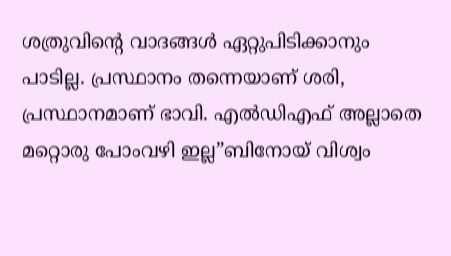ശത്രുവിന്റെ വാദങ്ങള്‍ ഏറ്റുപിടിക്കാനും പാടില്ല. പ്രസ്ഥാനം തന്നെയാണ് ശരി, പ്രസ്ഥാനമാണ് ഭാവി. എല്‍ഡിഎഫ് അല്ലാതെ മറ്റൊരു പോംവഴി ഇല്ല”ബിനോയ് വിശ്വം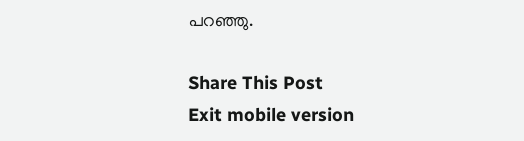പറഞ്ഞു.

Share This Post
Exit mobile version